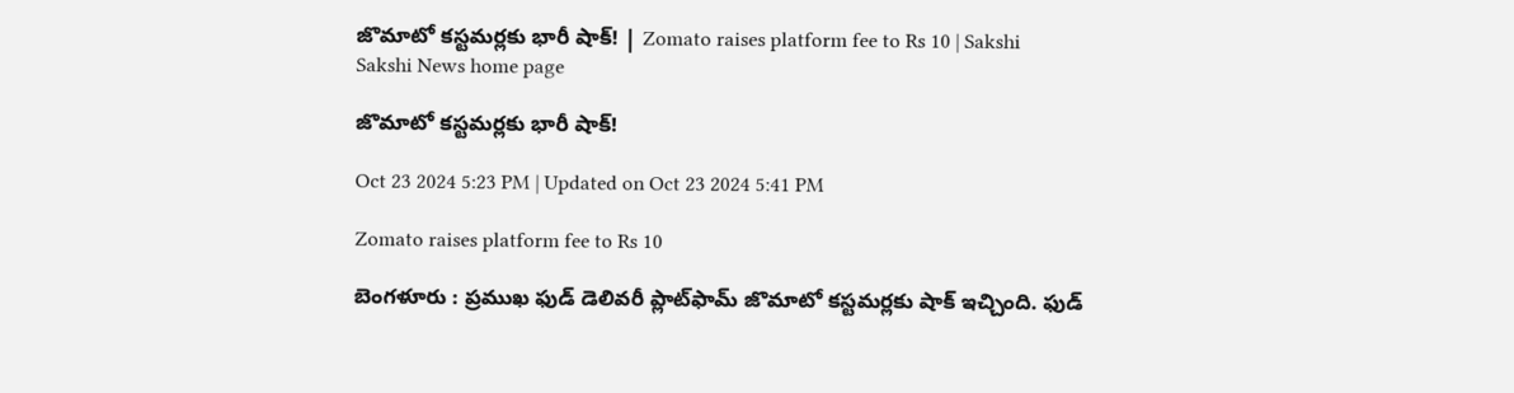జొమాటో కస్టమర్లకు భారీ షాక్‌! | Zomato raises platform fee to Rs 10 | Sakshi
Sakshi News home page

జొమాటో కస్టమర్లకు భారీ షాక్‌!

Oct 23 2024 5:23 PM | Updated on Oct 23 2024 5:41 PM

Zomato raises platform fee to Rs 10

బెంగళూరు : ప్రముఖ ఫుడ్‌ డెలివరీ ప్లాట్‌ఫామ్‌ జొమాటో కస్టమర్లకు షాక్ ఇచ్చింది. ఫుడ్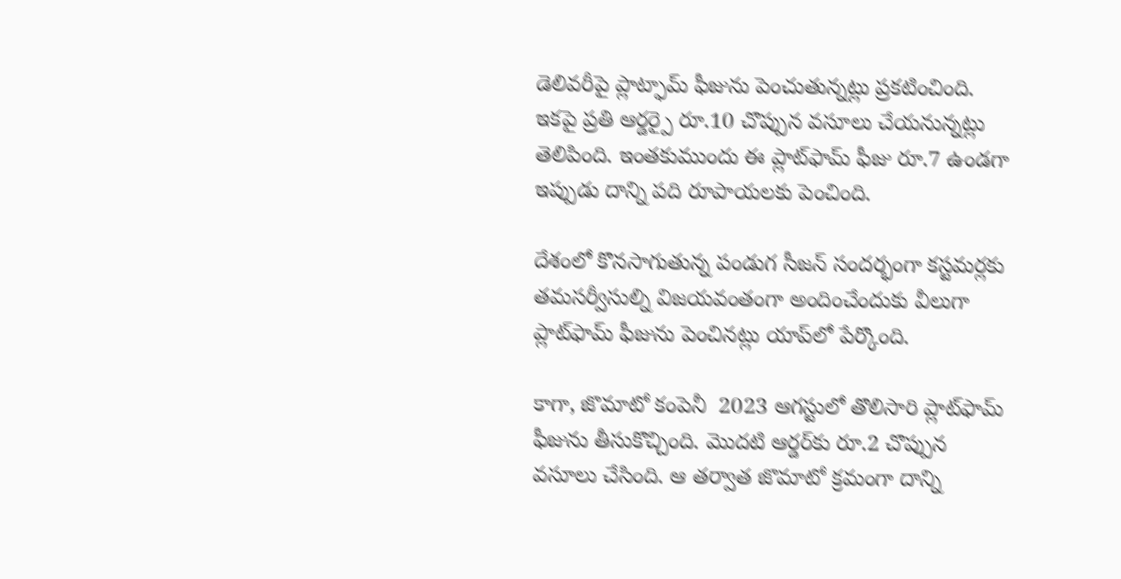డెలివరీపై ప్లాట్ఫామ్ ఫీజును పెంచుతున్నట్లు ప్రకటించింది. ఇకపై ప్రతి ఆర్డర్పై రూ.10 చొప్పున వసూలు చేయనున్నట్లు తెలిపింది. ఇంతకుముందు ఈ ప్లాట్‌ఫామ్‌ ఫీజు రూ.7 ఉండగా ఇప్పుడు దాన్ని పది రూపాయలకు పెంచింది.

దేశంలో కొనసాగుతున్న పండుగ సీజన్‌ సందర్భంగా కస్టమర్లకు తమసర్వీసుల్ని విజయవంతంగా అందించేందుకు వీలుగా ప్లాట్‌ఫామ్‌ ఫీజును పెంచినట్లు యాప్‌లో పేర్కొంది.

కాగా, జొమాటో కంపెనీ  2023 ఆగస్టులో తొలిసారి ప్లాట్‌ఫామ్ ఫీజును తీసుకొచ్చింది. మొదటి ఆర్డర్‌కు రూ.2 చొప్పున వసూలు చేసింది. ఆ తర్వాత జొమాటో క్రమంగా దాన్ని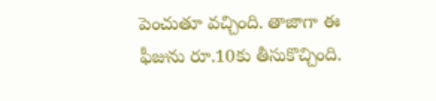పెంచుతూ వచ్చింది. తాజాగా ఈ ఫీజును రూ.10కు తీసుకొచ్చింది.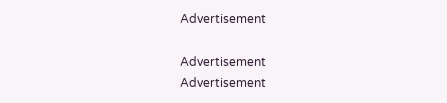Advertisement

Advertisement
Advertisement